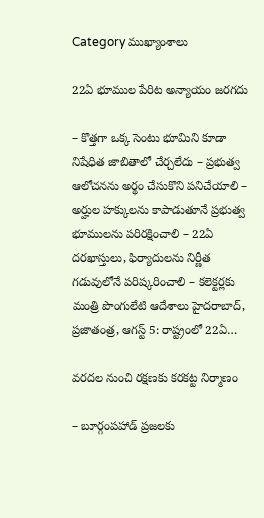Category ముఖ్యాంశాలు

22ఏ భూముల పేరిట అన్యాయం జరగదు

– కొత్తగా ఒక్క సెంటు భూమిని కూడా నిషేధిత జాబితాలో చేర్చలేదు – ప్రభుత్వ ఆలోచనను అర్థం చేసుకొని పనిచేయాలి – అర్హుల హక్కులను కాపాడుతూనే ప్రభుత్వ భూములను పరిరక్షించాలి – 22ఏ దరఖాస్తులు, ఫిర్యాదులను నిర్ణీత గడువులోనే పరిష్కరించాలి – కలెక్టర్లకు మంత్రి పొంగులేటి ఆదేశాలు హైదరాబాద్, ప్రజాతంత్ర, ఆగస్ట్ 5: రాష్ట్రంలో 22ఏ…

వరదల నుంచి రక్షణకు కరకట్ట నిర్మాణం

– బూర్గంపహాడ్ ప్రజలకు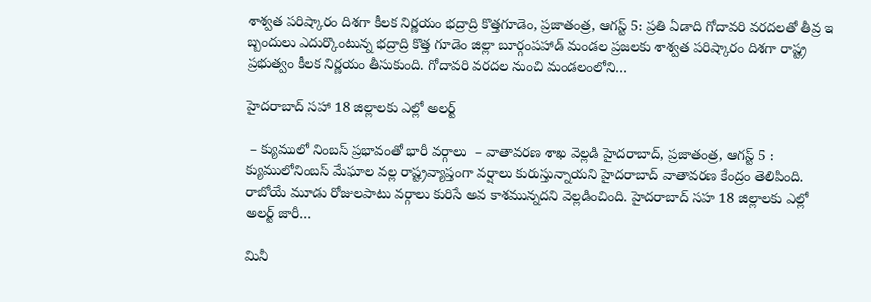శాశ్వత పరిష్కారం దిశగా కీలక నిర్ణయం భద్రాద్రి కొత్తగూడెం, ప్రజాతంత్ర, ఆగస్ట్ 5: ప్రతి ఏడాది గోదావరి వరదలతో తీవ్ర ఇ బ్బందులు ఎదుర్కొంటున్న భద్రాద్రి కొత్త గూడెం జిల్లా బూర్గంపహాడ్ మండల ప్రజలకు శాశ్వత పరిష్కారం దిశగా రాష్ట్ర ప్రభుత్వం కీలక నిర్ణయం తీసుకుంది. గోదావరి వరదల నుంచి మండలంలోని…

హైదరాబాద్ సహా 18 జిల్లాలకు ఎల్లో అలర్ట్

 – క్యుములో నింబస్ ప్రభావంతో భారీ వర్గాలు  – వాతావరణ శాఖ వెల్లడి హైదరాబాద్, ప్రజాతంత్ర, ఆగస్ట్ 5 : క్యుములోనింబస్ మేఘాల వల్ల రాష్ట్రవ్యాప్తంగా వర్షాలు కురుస్తున్నాయని హైదరాబాద్ వాతావరణ కేంద్రం తెలిపింది. రాబోయే మూడు రోజులపాటు వర్గాలు కురిసే అవ కాశమున్నదని వెల్లడించింది. హైదరాబాద్ సహ 18 జిల్లాలకు ఎల్లో అలర్ట్ జారీ…

మినీ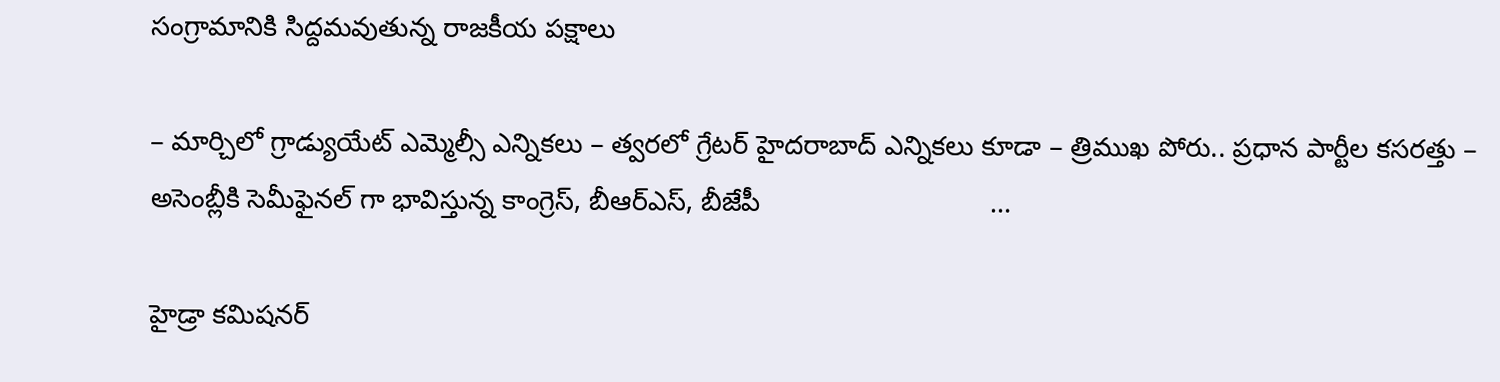సంగ్రామానికి సిద్దమవుతున్న రాజకీయ పక్షాలు

– మార్చిలో గ్రాడ్యుయేట్ ఎమ్మెల్సీ ఎన్నికలు – త్వరలో గ్రేటర్‌ హైద‌రాబాద్‌ ఎన్నికలు కూడా – త్రిముఖ పోరు.. ప్రధాన పార్టీల కసరత్తు – అసెంబ్లీకి సెమీఫైనల్ గా భావిస్తున్న కాంగ్రెస్, బీఆర్ఎస్, బీజేపీ                              …

హైడ్రా కమిషనర్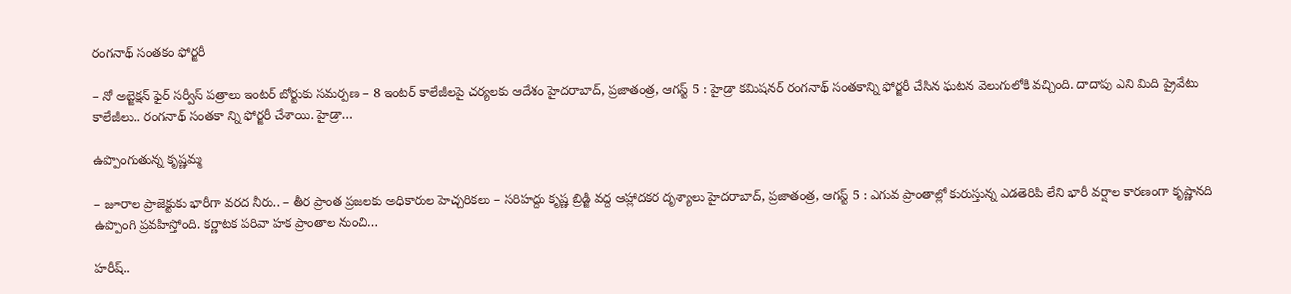రంగనాథ్ సంతకం ఫోర్జరీ

– నో అబ్జెక్షన్ ఫైర్ సర్వీస్ పత్రాలు ఇంటర్ బోర్టుకు సమర్పణ – 8 ఇంటర్ కాలేజీలపై చర్యలకు ఆదేశం హైదరాబాద్, ప్రజాతంత్ర, ఆగస్ట్ 5 : హైడ్రా కమిషనర్ రంగనాథ్ సంతకాన్ని ఫోర్జరీ చేసిన ఘటన వెలుగులోకి వచ్చింది. దాదాపు ఎని మిది ప్రైవేటు కాలేజీలు.. రంగనాథ్ సంతకా న్ని ఫోర్జరీ చేశాయి. హైడ్రా…

ఉప్పొంగుతున్న కృష్ణమ్మ

– జూరాల ప్రాజెక్టుకు భారీగా వరద నీరు.. – తీర ప్రాంత ప్రజలకు అధికారుల హెచ్చరికలు – సరిహద్దు కృష్ణ బ్రిడ్జి వద్ద ఆహ్లాదకర దృశ్యాలు హైదరాబాద్, ప్రజాతంత్ర, ఆగస్ట్ 5 : ఎగువ ప్రాంతాల్లో కురుస్తున్న ఎడతెరిపి లేని భారీ వర్షాల కారణంగా కృష్ణానది ఉప్పొంగి ప్రవహిస్తోంది. కర్ణాటక పరివా హక ప్రాంతాల నుంచి…

హరీష్..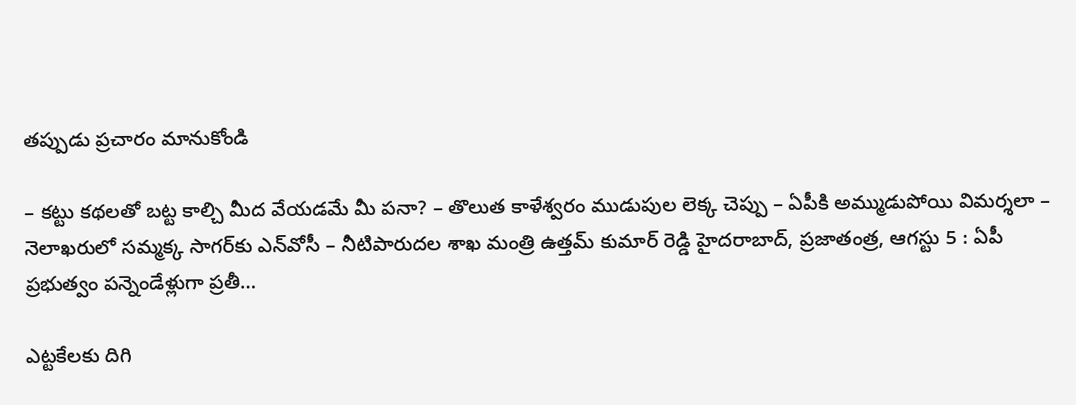తప్పుడు ప్రచారం మానుకోండి

– కట్టు కథలతో బట్ట కాల్చి మీద వేయడమే మీ పనా? – తొలుత కాళేశ్వరం ముడుపుల లెక్క చెప్పు – ఏపీకి అమ్ముడుపోయి విమర్శలా – నెలాఖరులో సమ్మక్క సాగర్‌కు ఎన్‌వోసీ – నీటిపారుదల శాఖ మంత్రి ఉత్తమ్ కుమార్ రెడ్డి హైదరాబాద్, ప్రజాతంత్ర, ఆగస్టు 5 : ఏపీ ప్రభుత్వం పన్నెండేళ్లుగా ప్రతీ…

ఎట్టకేలకు దిగి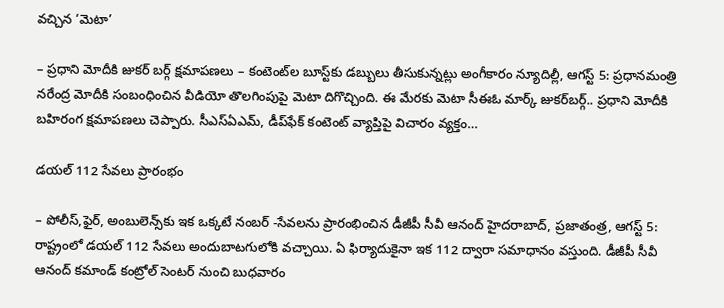వచ్చిన ‘మెటా’

– ప్రధాని మోదీకి జుకర్‌ ‌బర్గ్ ‌క్షమాపణలు – కంటెంట్‌ల బూస్ట్‌కు డబ్బులు తీసుకున్నట్లు అంగీకారం న్యూదిల్లీ, ఆగస్ట్ 5: ప్రధానమంత్రి నరేంద్ర మోదీకి సంబంధించిన వీడియో తొలగింపుపై మెటా దిగొచ్చింది. ఈ మేరకు మెటా సీఈఓ మార్క్ ‌జుకర్‌బర్గ్.. ప్రధాని మోదీకి బహిరంగ క్షమాపణలు చెప్పారు. సీఎస్‌ఏఎమ్‌, డీప్‌ఫేక్‌ ‌కంటెంట్‌ ‌వ్యాప్తిపై విచారం వ్యక్తం…

డయల్‌ 112 సేవలు ప్రారంభం

– పోలీస్‌,ఫైర్‌, అం‌బులెన్స్‌కు ఇక ఒక్కటే నంబర్‌ -సేవలను ప్రారంభించిన డీజీపీ సీవీ ఆనంద్‌ ‌హైదరాబాద్‌, ప్రజాతంత్ర, ఆగస్ట్ 5: రాష్ట్రంలో డయల్‌ 112 సేవలు అందుబాటగులోకి వచ్చాయి. ఏ ఫిర్యాదుకైనా ఇక 112 ద్వారా సమాధానం వస్తుంది. డీజీపీ సీవీ ఆనంద్‌ కమాండ్‌ ‌కంట్రోల్‌ ‌సెంటర్‌ ‌నుంచి బుధవారం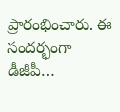ప్రారంభించారు. ఈ సందర్భంగా డీజీపీ…